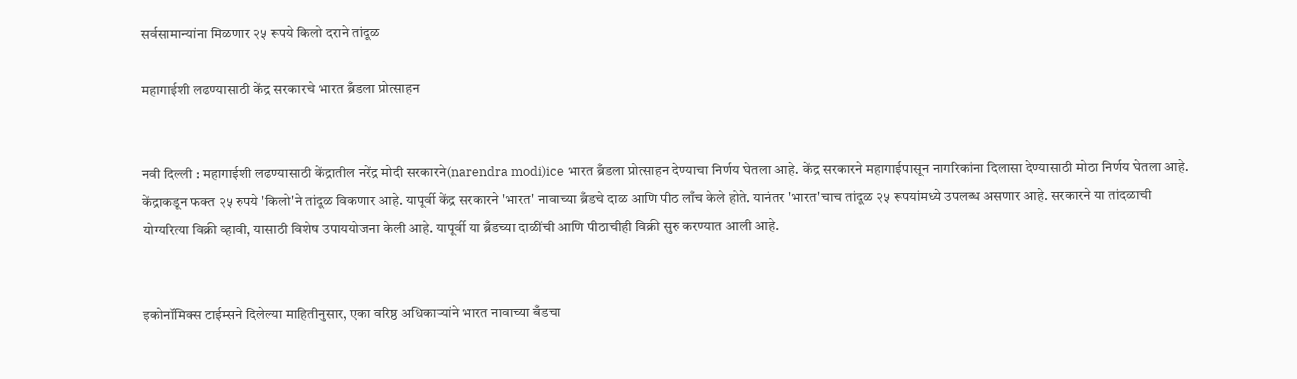सर्वसामान्यांना मिळणार २५ रूपये किलो दराने तांदूळ

महागाईशी लढण्यासाठी केंद्र सरकारचे भारत ब्रँडला प्रोत्साहन


नवी दिल्ली : महागाईशी लढण्यासाठी केंद्रातील नरेंद्र मोदी सरकारने(narendra modi)ice भारत ब्रँडला प्रोत्साहन देण्याचा निर्णय घेतला आहे. केंद्र सरकारने महागाईपासून नागरिकांना दिलासा देण्यासाठी मोठा निर्णय घेतला आहे. केंद्राकडून फक्त २५ रुपये 'किलो'ने तांदूळ विकणार आहे. यापूर्वी केंद्र सरकारने 'भारत' नावाच्या ब्रँडचे दाळ आणि पीठ लाँच केले होते. यानंतर 'भारत'चाच तांदूळ २५ रूपयांमध्ये उपलब्ध असणार आहे. सरकारने या तांदळाची योग्यरित्या विक्री व्हावी, यासाठी विशेष उपाययोजना केली आहे. यापूर्वी या ब्रँडच्या दाळींची आणि पीठाचीही विक्री सुरु करण्यात आली आहे.


इकोनॉमिक्स टाईम्सने दिलेल्या माहितीनुसार, एका वरिष्ठ अधिकाऱ्यांने भारत नावाच्या बँडचा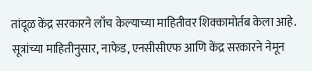तांदूळ केंद्र सरकारने लाँच केल्याच्या माहितीवर शिक्कामोर्तब केला आहे. सूत्रांच्या माहितीनुसार, नाफेड, एनसीसीएफ आणि केंद्र सरकारने नेमून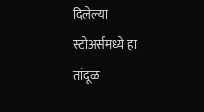दिलेल्या स्टोअर्समध्ये हा तांदूळ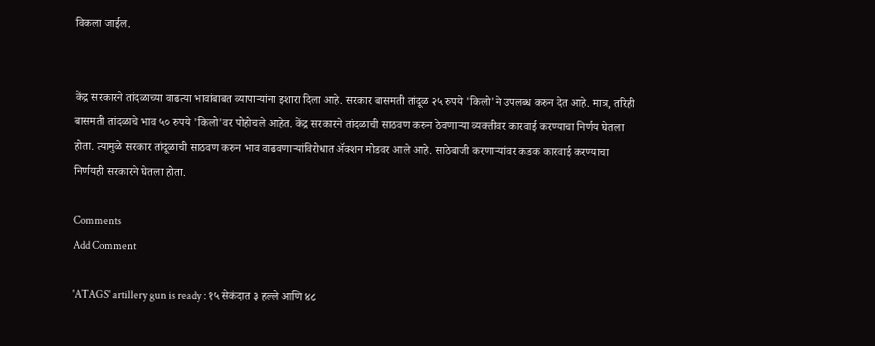विकला जाईल.


केंद्र सरकारने तांदळाच्या वाढत्या भावांबाबत व्यापाऱ्यांना इशारा दिला आहे. सरकार बासमती तांदूळ २५ रुपये 'किलो'ने उपलब्ध करुन देत आहे. मात्र, तरिही बासमती तांदळाचे भाव ५० रुपये 'किलो'वर पोहोचले आहेत. केंद्र सरकारने तांदळाची साठवण करुन ठेवणाऱ्या व्यक्तीवर कारवाई करण्याचा निर्णय घेतला होता. त्यामुळे सरकार तांदूळाची साठवण करुन भाव वाढवणाऱ्यांविरोधात ॲक्शन मोडवर आले आहे. साठेबाजी करणाऱ्यांवर कडक कारवाई करण्याचा निर्णयही सरकारने घेतला होता.

Comments
Add Comment

'ATAGS' artillery gun is ready : १५ सेकंदात ३ हल्ले आणि ४८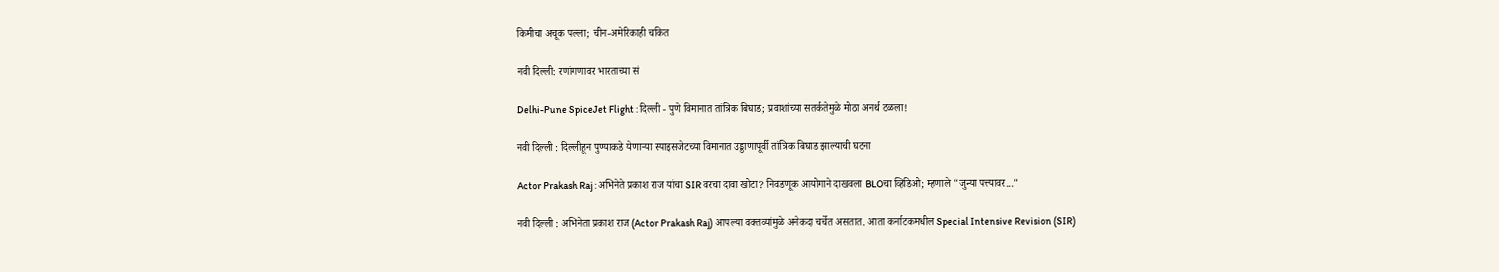किमीचा अचूक पल्ला; चीन-अमेरिकाही चकित

नवी दिल्ली: रणांगणावर भारताच्या सं

Delhi-Pune SpiceJet Flight : दिल्ली - पुणे विमानात तांत्रिक बिघाड; प्रवाशांच्या सतर्कतेमुळे मोठा अनर्थ टळला!

नवी दिल्ली : दिल्लीहून पुण्याकडे येणाऱ्या स्पाइसजेटच्या विमानात उड्डाणापूर्वी तांत्रिक बिघाड झाल्याची घटना

Actor Prakash Raj : अभिनेते प्रकाश राज यांचा SIR वरचा दावा खोटा? निवडणूक आयोगाने दाखवला BLOचा व्हिडिओ; म्हणाले "जुन्या पत्त्यावर..."

नवी दिल्ली : अभिनेता प्रकाश राज (Actor Prakash Raj) आपल्या वक्तव्यांमुळे अनेकदा चर्चेत असतात. आता कर्नाटकमधील Special Intensive Revision (SIR)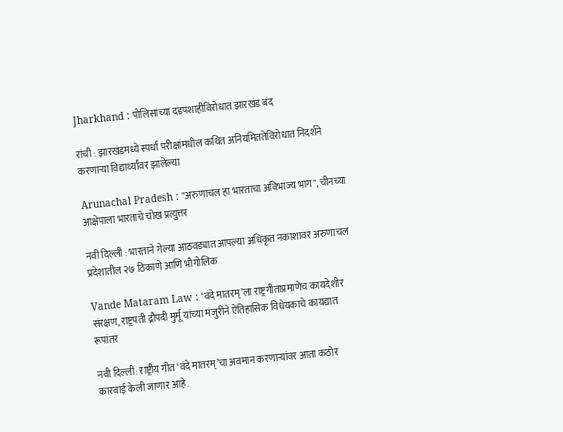Jharkhand : पोलिसांच्या दडपशाहीविरोधात झारखंड बंद

रांची : झारखंडमध्ये स्पर्धा परीक्षांमधील कथित अनियमिततेविरोधात निदर्शने करणाऱ्या विद्यार्थ्यांवर झालेल्या

Arunachal Pradesh : "अरुणाचल हा भारताचा अविभाज्य भाग", चीनच्या आक्षेपाला भारताचे चोख प्रत्युत्तर

नवी दिल्ली : भारताने गेल्या आठवड्यात आपल्या अधिकृत नकाशावर अरुणाचल प्रदेशातील २७ ठिकाणे आणि भौगोलिक

Vande Mataram Law : ‘वंदे मातरम्’ला राष्ट्रगीताप्रमाणेच कायदेशीर संरक्षण, राष्ट्रपती द्रौपदी मुर्मू यांच्या मंजुरीने ऐतिहासिक विधेयकाचे कायद्यात रूपांतर

नवी दिल्ली: राष्ट्रीय गीत ‘वंदे मातरम्’चा अवमान करणाऱ्यांवर आता कठोर कारवाई केली जाणार आहे.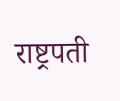राष्ट्रपती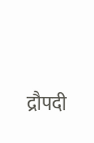द्रौपदी